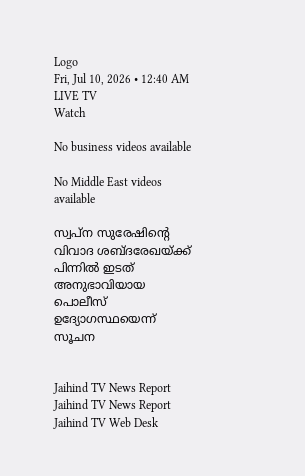Logo
Fri, Jul 10, 2026 • 12:40 AM
LIVE TV
Watch

No business videos available

No Middle East videos available

സ്വപ്ന സുരേഷിന്‍റെ വിവാദ ശബ്ദരേഖയ്ക്ക് പിന്നില്‍ ഇടത് അനുഭാവിയായ പൊലീസ് ഉദ്യോഗസ്ഥയെന്ന് സൂചന


Jaihind TV News Report
Jaihind TV News Report
Jaihind TV Web Desk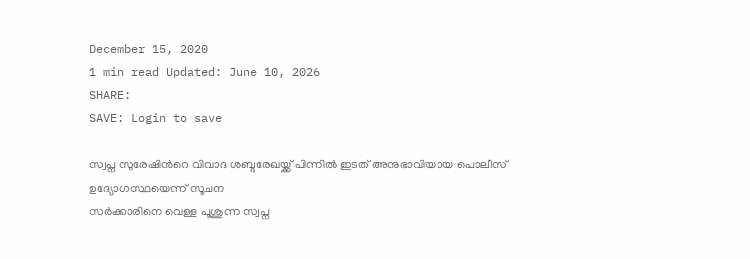December 15, 2020
1 min read Updated: June 10, 2026
SHARE:
SAVE: Login to save

സ്വപ്ന സുരേഷിന്‍റെ വിവാദ ശബ്ദരേഖയ്ക്ക് പിന്നില്‍ ഇടത് അനുഭാവിയായ പൊലീസ് ഉദ്യോഗസ്ഥയെന്ന് സൂചന
സർക്കാരിനെ വെള്ള പൂശുന്ന സ്വപ്ന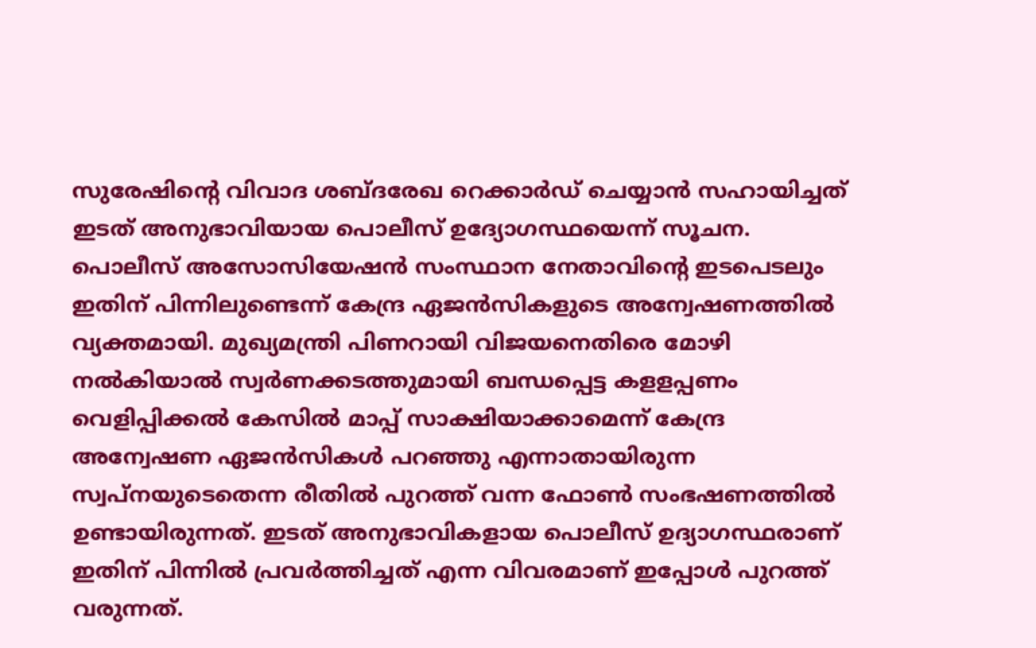സുരേഷിന്‍റെ വിവാദ ശബ്ദരേഖ റെക്കാർഡ് ചെയ്യാൻ സഹായിച്ചത് ഇടത് അനുഭാവിയായ പൊലീസ് ഉദ്യോഗസ്ഥയെന്ന് സൂചന. പൊലീസ് അസോസിയേഷൻ സംസ്ഥാന നേതാവിന്‍റെ ഇടപെടലും ഇതിന് പിന്നിലുണ്ടെന്ന് കേന്ദ്ര ഏജൻസികളുടെ അന്വേഷണത്തിൽ വ്യക്തമായി. മുഖ്യമന്ത്രി പിണറായി വിജയനെതിരെ മോഴി നൽകിയാൽ സ്വർണക്കടത്തുമായി ബന്ധപ്പെട്ട കളളപ്പണം വെളിപ്പിക്കൽ കേസിൽ മാപ്പ് സാക്ഷിയാക്കാമെന്ന് കേന്ദ്ര അന്വേഷണ ഏജൻസികൾ പറഞ്ഞു എന്നാതായിരുന്ന സ്വപ്നയുടെതെന്ന രീതിൽ പുറത്ത് വന്ന ഫോൺ സംഭഷണത്തിൽ ഉണ്ടായിരുന്നത്. ഇടത് അനുഭാവികളായ പൊലീസ് ഉദ്യാഗസ്ഥരാണ് ഇതിന് പിന്നിൽ പ്രവർത്തിച്ചത് എന്ന വിവരമാണ് ഇപ്പോൾ പുറത്ത് വരുന്നത്.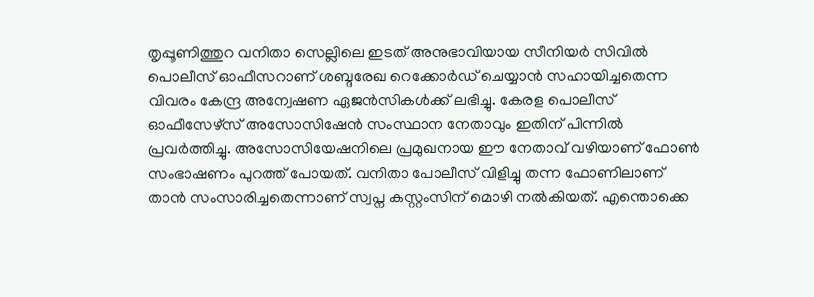തൃപ്പൂണിത്തുറ വനിതാ സെല്ലിലെ ഇടത് അനുഭാവിയായ സീനിയർ സിവിൽ പൊലീസ് ഓഫീസറാണ് ശബ്ദരേഖ റെക്കോർഡ് ചെയ്യാൻ സഹായിച്ചതെന്ന വിവരം കേന്ദ്ര അന്വേഷണ ഏജൻസികൾക്ക് ലഭിച്ചു. കേരള പൊലീസ് ഓഫീസേഴ്‌സ് അസോസിഷേൻ സംസ്ഥാന നേതാവും ഇതിന് പിന്നിൽ പ്രവർത്തിച്ചു. അസോസിയേഷനിലെ പ്രമുഖനായ ഈ നേതാവ് വഴിയാണ് ഫോൺ സംഭാഷണം പുറത്ത് പോയത്. വനിതാ പോലീസ് വിളിച്ചു തന്ന ഫോണിലാണ് താൻ സംസാരിച്ചതെന്നാണ് സ്വപ്ന കസ്റ്റംസിന് മൊഴി നൽകിയത്. എന്തൊക്കെ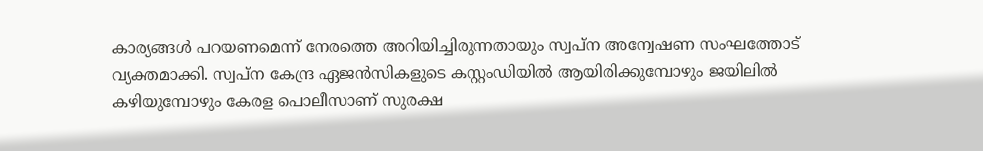കാര്യങ്ങൾ പറയണമെന്ന് നേരത്തെ അറിയിച്ചിരുന്നതായും സ്വപ്ന അന്വേഷണ സംഘത്തോട് വ്യക്തമാക്കി. സ്വപ്ന കേന്ദ്ര ഏജൻസികളുടെ കസ്റ്റംഡിയിൽ ആയിരിക്കുമ്പോഴും ജയിലിൽ കഴിയുമ്പോഴും കേരള പൊലീസാണ് സുരക്ഷ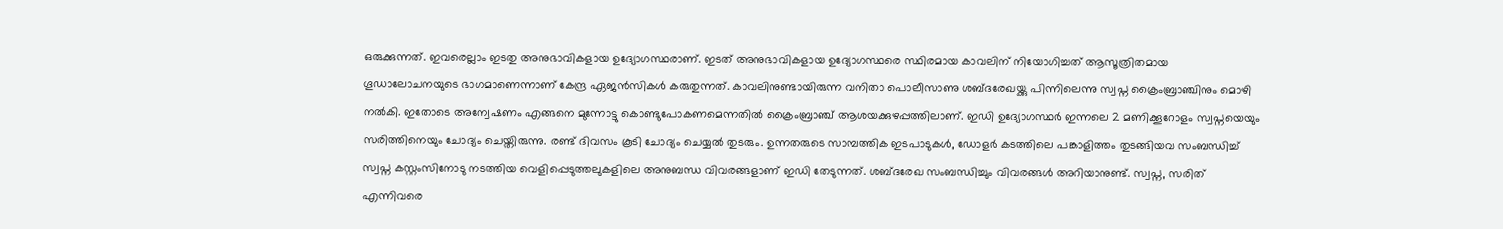ഒരുക്കുന്നത്. ഇവരെല്ലാം ഇടതു അനുഭാവികളായ ഉദ്യോഗസ്ഥരാണ്. ഇടത് അനുഭാവികളായ ഉദ്യോഗസ്ഥരെ സ്ഥിരമായ കാവലിന് നിയോഗിച്ചത് ആസൂത്രിതമായ ഗൂഡാലോചനയുടെ ഭാഗമാണെന്നാണ് കേന്ദ്ര ഏജൻസികൾ കരുതുന്നത്. കാവലിനുണ്ടായിരുന്ന വനിതാ പൊലീസാണു ശബ്ദരേഖയ്ക്കു പിന്നിലെന്നു സ്വപ്ന ക്രൈംബ്രാഞ്ചിനും മൊഴി നൽകി. ഇതോടെ അന്വേഷണം എങ്ങനെ മുന്നോട്ടു കൊണ്ടുപോകണമെന്നതിൽ ക്രൈംബ്രാഞ്ച് ആശയക്കുഴപ്പത്തിലാണ്. ഇഡി ഉദ്യോഗസ്ഥർ ഇന്നലെ 2 മണിക്കൂറോളം സ്വപ്നയെയും സരിത്തിനെയും ചോദ്യം ചെയ്തിരുന്നു. രണ്ട് ദിവസം കൂടി ചോദ്യം ചെയ്യൽ തുടരും. ഉന്നതരുടെ സാമ്പത്തിക ഇടപാടുകൾ, ഡോളർ കടത്തിലെ പങ്കാളിത്തം തുടങ്ങിയവ സംബന്ധിച്ച് സ്വപ്ന കസ്റ്റംസിനോടു നടത്തിയ വെളിപ്പെടുത്തലുകളിലെ അനുബന്ധ വിവരങ്ങളാണ് ഇഡി തേടുന്നത്. ശബ്ദരേഖ സംബന്ധിച്ചും വിവരങ്ങൾ അറിയാനുണ്ട്. സ്വപ്ന, സരിത് എന്നിവരെ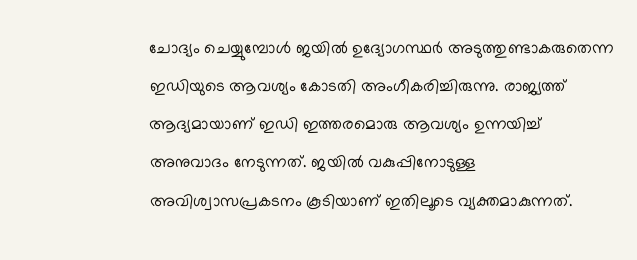ചോദ്യം ചെയ്യുമ്പോൾ ജയിൽ ഉദ്യോഗസ്ഥർ അടുത്തുണ്ടാകരുതെന്ന ഇഡിയുടെ ആവശ്യം കോടതി അംഗീകരിച്ചിരുന്നു. രാജ്യത്ത് ആദ്യമായാണ് ഇഡി ഇത്തരമൊരു ആവശ്യം ഉന്നയിച്ച് അനുവാദം നേടുന്നത്. ജയിൽ വകുപ്പിനോടുള്ള അവിശ്വാസപ്രകടനം കൂടിയാണ് ഇതിലൂടെ വ്യക്തമാകുന്നത്.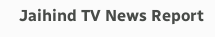Jaihind TV News Report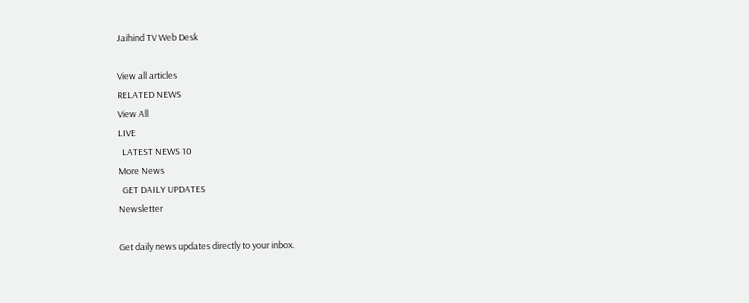Jaihind TV Web Desk

View all articles
RELATED NEWS
View All
LIVE
  LATEST NEWS 10
More News
  GET DAILY UPDATES
Newsletter

Get daily news updates directly to your inbox.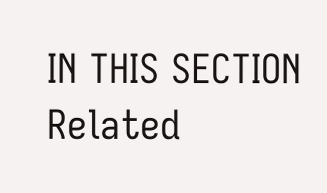IN THIS SECTION
Related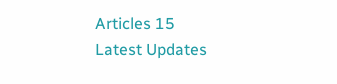Articles 15
Latest Updates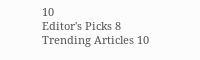10
Editor's Picks 8
Trending Articles 10